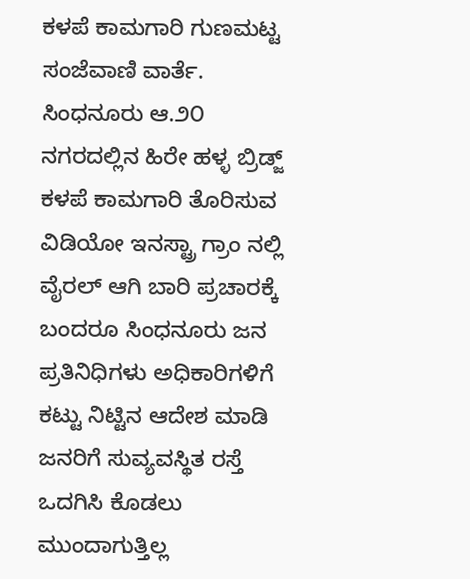ಕಳಪೆ ಕಾಮಗಾರಿ ಗುಣಮಟ್ಟ
ಸಂಜೆವಾಣಿ ವಾರ್ತೆ.
ಸಿಂಧನೂರು ಆ.೨೦ ನಗರದಲ್ಲಿನ ಹಿರೇ ಹಳ್ಳ ಬ್ರಿಡ್ಜ್ ಕಳಪೆ ಕಾಮಗಾರಿ ತೊರಿಸುವ ವಿಡಿಯೋ ಇನಸ್ಟ್ರಾ ಗ್ರಾಂ ನಲ್ಲಿ ವೈರಲ್ ಆಗಿ ಬಾರಿ ಪ್ರಚಾರಕ್ಕೆ ಬಂದರೂ ಸಿಂಧನೂರು ಜನ ಪ್ರತಿನಿಧಿಗಳು ಅಧಿಕಾರಿಗಳಿಗೆ ಕಟ್ಟು ನಿಟ್ಟಿನ ಆದೇಶ ಮಾಡಿ ಜನರಿಗೆ ಸುವ್ಯವಸ್ಥಿತ ರಸ್ತೆ ಒದಗಿಸಿ ಕೊಡಲು ಮುಂದಾಗುತ್ತಿಲ್ಲ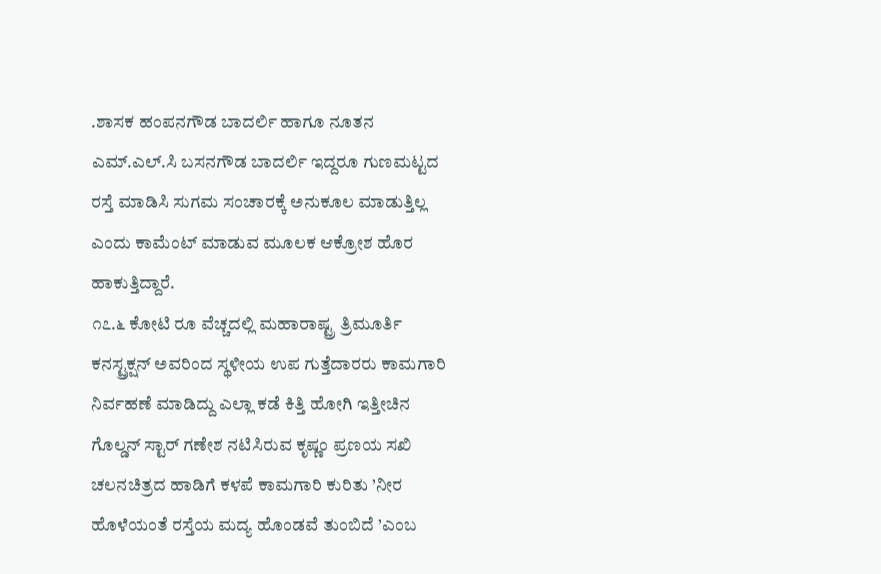.ಶಾಸಕ ಹಂಪನಗೌಡ ಬಾದರ್ಲಿ ಹಾಗೂ ನೂತನ ಎಮ್.ಎಲ್.ಸಿ ಬಸನಗೌಡ ಬಾದರ್ಲಿ ಇದ್ದರೂ ಗುಣಮಟ್ಟದ ರಸ್ತೆ ಮಾಡಿಸಿ ಸುಗಮ ಸಂಚಾರಕ್ಕೆ ಅನುಕೂಲ ಮಾಡುತ್ತಿಲ್ಲ ಎಂದು ಕಾಮೆಂಟ್ ಮಾಡುವ ಮೂಲಕ ಆಕ್ರೋಶ ಹೊರ ಹಾಕುತ್ತಿದ್ದಾರೆ.
೧೭.೬ ಕೋಟಿ ರೂ ವೆಚ್ಚದಲ್ಲಿ ಮಹಾರಾಷ್ಟ್ರ ತ್ರಿಮೂರ್ತಿ ಕನಸ್ಟ್ರಕ್ಷನ್ ಅವರಿಂದ ಸ್ಥಳೀಯ ಉಪ ಗುತ್ತೆದಾರರು ಕಾಮಗಾರಿ ನಿರ್ವಹಣೆ ಮಾಡಿದ್ದು ಎಲ್ಲಾ ಕಡೆ ಕಿತ್ತಿ ಹೋಗಿ ಇತ್ತೀಚಿನ ಗೊಲ್ಡನ್ ಸ್ಟಾರ್ ಗಣೇಶ ನಟಿಸಿರುವ ಕೃಷ್ಣಂ ಪ್ರಣಯ ಸಖಿ ಚಲನಚಿತ್ರದ ಹಾಡಿಗೆ ಕಳಪೆ ಕಾಮಗಾರಿ ಕುರಿತು ’ನೀರ ಹೊಳೆಯಂತೆ ರಸ್ತೆಯ ಮದ್ಯ ಹೊಂಡವೆ ತುಂಬಿದೆ ’ಎಂಬ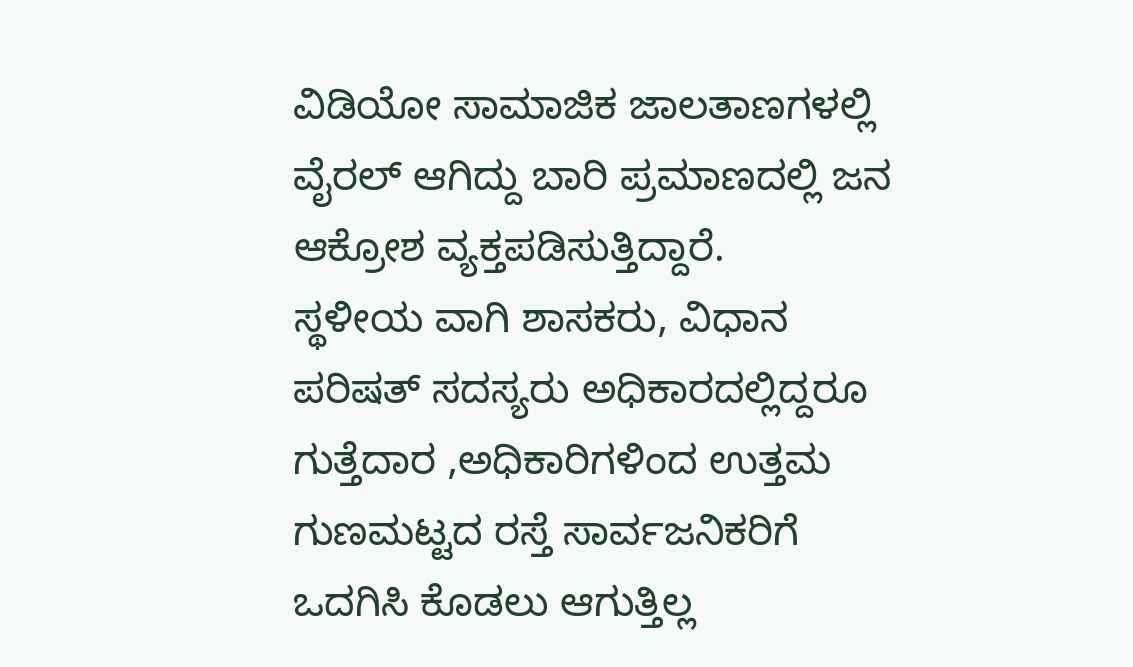ವಿಡಿಯೋ ಸಾಮಾಜಿಕ ಜಾಲತಾಣಗಳಲ್ಲಿ ವೈರಲ್ ಆಗಿದ್ದು ಬಾರಿ ಪ್ರಮಾಣದಲ್ಲಿ ಜನ ಆಕ್ರೋಶ ವ್ಯಕ್ತಪಡಿಸುತ್ತಿದ್ದಾರೆ.
ಸ್ಥಳೀಯ ವಾಗಿ ಶಾಸಕರು, ವಿಧಾನ ಪರಿಷತ್ ಸದಸ್ಯರು ಅಧಿಕಾರದಲ್ಲಿದ್ದರೂ ಗುತ್ತೆದಾರ ,ಅಧಿಕಾರಿಗಳಿಂದ ಉತ್ತಮ ಗುಣಮಟ್ಟದ ರಸ್ತೆ ಸಾರ್ವಜನಿಕರಿಗೆ ಒದಗಿಸಿ ಕೊಡಲು ಆಗುತ್ತಿಲ್ಲ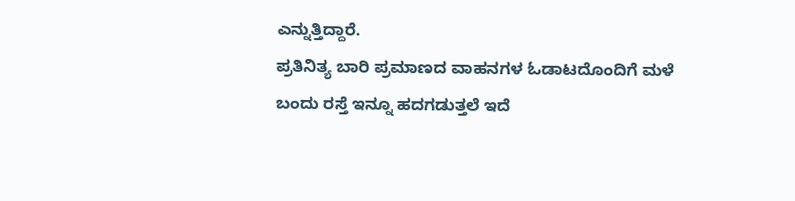ಎನ್ನುತ್ತಿದ್ದಾರೆ.
ಪ್ರತಿನಿತ್ಯ ಬಾರಿ ಪ್ರಮಾಣದ ವಾಹನಗಳ ಓಡಾಟದೊಂದಿಗೆ ಮಳೆ ಬಂದು ರಸ್ತೆ ಇನ್ನೂ ಹದಗಡುತ್ತಲೆ ಇದೆ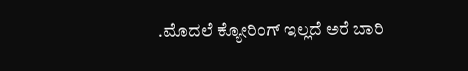.ಮೊದಲೆ ಕ್ಯೋರಿಂಗ್ ಇಲ್ಲದೆ ಅರೆ ಬಾರಿ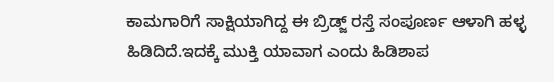ಕಾಮಗಾರಿಗೆ ಸಾಕ್ಷಿಯಾಗಿದ್ದ ಈ ಬ್ರಿಡ್ಜ್ ರಸ್ತೆ ಸಂಪೂರ್ಣ ಆಳಾಗಿ ಹಳ್ಳ ಹಿಡಿದಿದೆ.ಇದಕ್ಕೆ ಮುಕ್ತಿ ಯಾವಾಗ ಎಂದು ಹಿಡಿಶಾಪ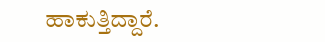ಹಾಕುತ್ತಿದ್ದಾರೆ.